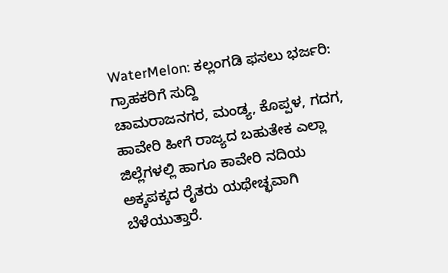WaterMelon: ಕಲ್ಲಂಗಡಿ ಫಸಲು ಭರ್ಜರಿ: ಗ್ರಾಹಕರಿಗೆ ಸುದ್ದಿ
ಚಾಮರಾಜನಗರ, ಮಂಡ್ಯ, ಕೊಪ್ಪಳ, ಗದಗ, ಹಾವೇರಿ ಹೀಗೆ ರಾಜ್ಯದ ಬಹುತೇಕ ಎಲ್ಲಾ ಜಿಲ್ಲೆಗಳಲ್ಲಿ ಹಾಗೂ ಕಾವೇರಿ ನದಿಯ ಅಕ್ಕಪಕ್ಕದ ರೈತರು ಯಥೇಚ್ಛವಾಗಿ ಬೆಳೆಯುತ್ತಾರೆ.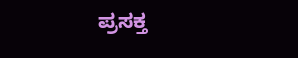ಪ್ರಸಕ್ತ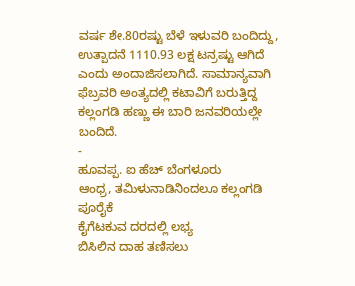ವರ್ಷ ಶೇ.80ರಷ್ಟು ಬೆಳೆ ಇಳುವರಿ ಬಂದಿದ್ದು, ಉತ್ಪಾದನೆ 1110.93 ಲಕ್ಷ ಟನ್ರಷ್ಟು ಆಗಿದೆ ಎಂದು ಅಂದಾಜಿಸಲಾಗಿದೆ. ಸಾಮಾನ್ಯವಾಗಿ ಫೆಬ್ರವರಿ ಅಂತ್ಯದಲ್ಲಿ ಕಟಾವಿಗೆ ಬರುತ್ತಿದ್ದ ಕಲ್ಲಂಗಡಿ ಹಣ್ಣು ಈ ಬಾರಿ ಜನವರಿಯಲ್ಲೇ ಬಂದಿದೆ.
-
ಹೂವಪ್ಪ. ಐ ಹೆಚ್ ಬೆಂಗಳೂರು
ಆಂಧ್ರ, ತಮಿಳುನಾಡಿನಿಂದಲೂ ಕಲ್ಲಂಗಡಿ ಪೂರೈಕೆ
ಕೈಗೆಟಕುವ ದರದಲ್ಲಿ ಲಭ್ಯ
ಬಿಸಿಲಿನ ದಾಹ ತಣಿಸಲು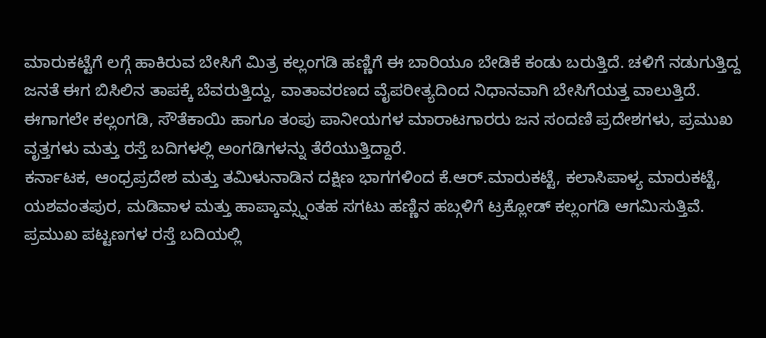ಮಾರುಕಟ್ಟೆಗೆ ಲಗ್ಗೆ ಹಾಕಿರುವ ಬೇಸಿಗೆ ಮಿತ್ರ ಕಲ್ಲಂಗಡಿ ಹಣ್ಣಿಗೆ ಈ ಬಾರಿಯೂ ಬೇಡಿಕೆ ಕಂಡು ಬರುತ್ತಿದೆ. ಚಳಿಗೆ ನಡುಗುತ್ತಿದ್ದ ಜನತೆ ಈಗ ಬಿಸಿಲಿನ ತಾಪಕ್ಕೆ ಬೆವರುತ್ತಿದ್ದು, ವಾತಾವರಣದ ವೈಪರೀತ್ಯದಿಂದ ನಿಧಾನವಾಗಿ ಬೇಸಿಗೆಯತ್ತ ವಾಲುತ್ತಿದೆ.
ಈಗಾಗಲೇ ಕಲ್ಲಂಗಡಿ, ಸೌತೆಕಾಯಿ ಹಾಗೂ ತಂಪು ಪಾನೀಯಗಳ ಮಾರಾಟಗಾರರು ಜನ ಸಂದಣಿ ಪ್ರದೇಶಗಳು, ಪ್ರಮುಖ ವೃತ್ತಗಳು ಮತ್ತು ರಸ್ತೆ ಬದಿಗಳಲ್ಲಿ ಅಂಗಡಿಗಳನ್ನು ತೆರೆಯುತ್ತಿದ್ದಾರೆ.
ಕರ್ನಾಟಕ, ಆಂಧ್ರಪ್ರದೇಶ ಮತ್ತು ತಮಿಳುನಾಡಿನ ದಕ್ಷಿಣ ಭಾಗಗಳಿಂದ ಕೆ.ಆರ್.ಮಾರುಕಟ್ಟೆ, ಕಲಾಸಿಪಾಳ್ಯ ಮಾರುಕಟ್ಟೆ, ಯಶವಂತಪುರ, ಮಡಿವಾಳ ಮತ್ತು ಹಾಪ್ಕಾಮ್ಸ್ನಂತಹ ಸಗಟು ಹಣ್ಣಿನ ಹಬ್ಗಳಿಗೆ ಟ್ರಕ್ಲೋಡ್ ಕಲ್ಲಂಗಡಿ ಆಗಮಿಸುತ್ತಿವೆ.
ಪ್ರಮುಖ ಪಟ್ಟಣಗಳ ರಸ್ತೆ ಬದಿಯಲ್ಲಿ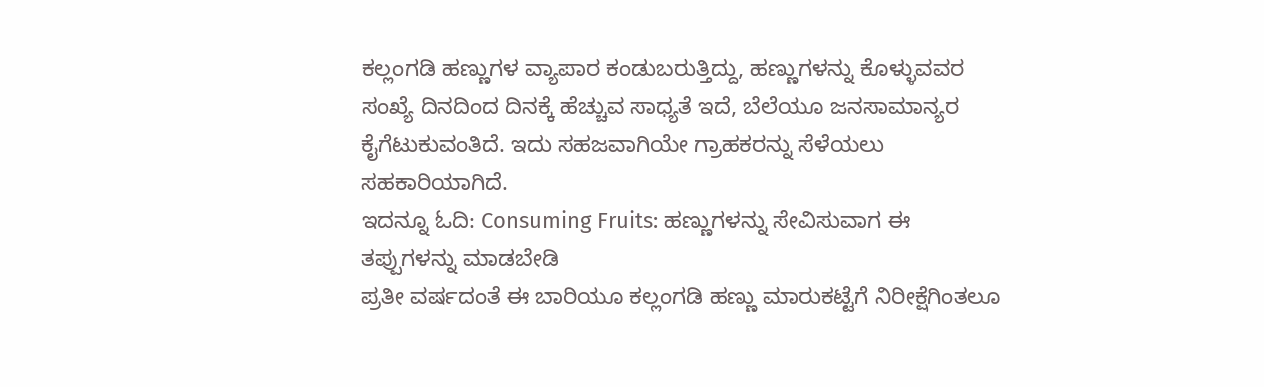ಕಲ್ಲಂಗಡಿ ಹಣ್ಣುಗಳ ವ್ಯಾಪಾರ ಕಂಡುಬರುತ್ತಿದ್ದು, ಹಣ್ಣುಗಳನ್ನು ಕೊಳ್ಳುವವರ ಸಂಖ್ಯೆ ದಿನದಿಂದ ದಿನಕ್ಕೆ ಹೆಚ್ಚುವ ಸಾಧ್ಯತೆ ಇದೆ, ಬೆಲೆಯೂ ಜನಸಾಮಾನ್ಯರ ಕೈಗೆಟುಕುವಂತಿದೆ. ಇದು ಸಹಜವಾಗಿಯೇ ಗ್ರಾಹಕರನ್ನು ಸೆಳೆಯಲು ಸಹಕಾರಿಯಾಗಿದೆ.
ಇದನ್ನೂ ಓದಿ: Consuming Fruits: ಹಣ್ಣುಗಳನ್ನು ಸೇವಿಸುವಾಗ ಈ ತಪ್ಪುಗಳನ್ನು ಮಾಡಬೇಡಿ
ಪ್ರತೀ ವರ್ಷದಂತೆ ಈ ಬಾರಿಯೂ ಕಲ್ಲಂಗಡಿ ಹಣ್ಣು ಮಾರುಕಟ್ಟೆಗೆ ನಿರೀಕ್ಷೆಗಿಂತಲೂ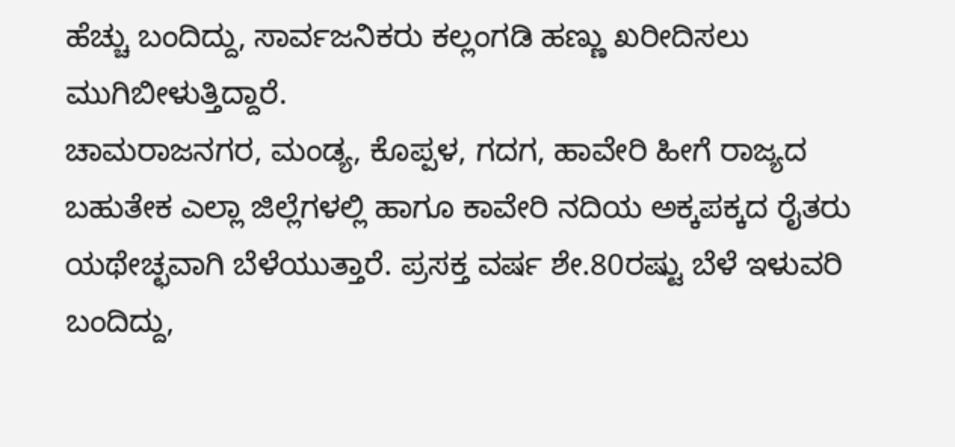ಹೆಚ್ಚು ಬಂದಿದ್ದು, ಸಾರ್ವಜನಿಕರು ಕಲ್ಲಂಗಡಿ ಹಣ್ಣು ಖರೀದಿಸಲು ಮುಗಿಬೀಳುತ್ತಿದ್ದಾರೆ.
ಚಾಮರಾಜನಗರ, ಮಂಡ್ಯ, ಕೊಪ್ಪಳ, ಗದಗ, ಹಾವೇರಿ ಹೀಗೆ ರಾಜ್ಯದ ಬಹುತೇಕ ಎಲ್ಲಾ ಜಿಲ್ಲೆಗಳಲ್ಲಿ ಹಾಗೂ ಕಾವೇರಿ ನದಿಯ ಅಕ್ಕಪಕ್ಕದ ರೈತರು ಯಥೇಚ್ಛವಾಗಿ ಬೆಳೆಯುತ್ತಾರೆ. ಪ್ರಸಕ್ತ ವರ್ಷ ಶೇ.80ರಷ್ಟು ಬೆಳೆ ಇಳುವರಿ ಬಂದಿದ್ದು,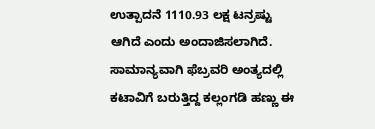ಉತ್ಪಾದನೆ 1110.93 ಲಕ್ಷ ಟನ್ರಷ್ಟು ಆಗಿದೆ ಎಂದು ಅಂದಾಜಿಸಲಾಗಿದೆ. ಸಾಮಾನ್ಯವಾಗಿ ಫೆಬ್ರವರಿ ಅಂತ್ಯದಲ್ಲಿ ಕಟಾವಿಗೆ ಬರುತ್ತಿದ್ದ ಕಲ್ಲಂಗಡಿ ಹಣ್ಣು ಈ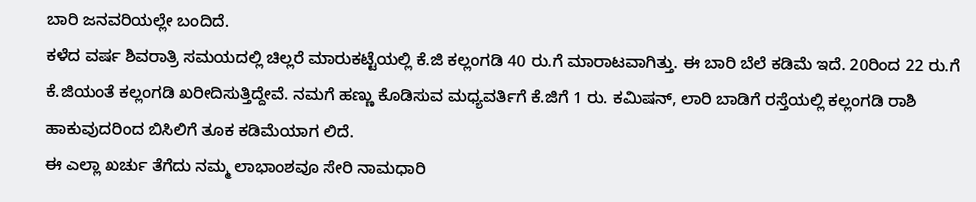ಬಾರಿ ಜನವರಿಯಲ್ಲೇ ಬಂದಿದೆ.
ಕಳೆದ ವರ್ಷ ಶಿವರಾತ್ರಿ ಸಮಯದಲ್ಲಿ ಚಿಲ್ಲರೆ ಮಾರುಕಟ್ಟೆಯಲ್ಲಿ ಕೆ.ಜಿ ಕಲ್ಲಂಗಡಿ 40 ರು.ಗೆ ಮಾರಾಟವಾಗಿತ್ತು. ಈ ಬಾರಿ ಬೆಲೆ ಕಡಿಮೆ ಇದೆ. 20ರಿಂದ 22 ರು.ಗೆ ಕೆ.ಜಿಯಂತೆ ಕಲ್ಲಂಗಡಿ ಖರೀದಿಸುತ್ತಿದ್ದೇವೆ. ನಮಗೆ ಹಣ್ಣು ಕೊಡಿಸುವ ಮಧ್ಯವರ್ತಿಗೆ ಕೆ.ಜಿಗೆ 1 ರು. ಕಮಿಷನ್, ಲಾರಿ ಬಾಡಿಗೆ ರಸ್ತೆಯಲ್ಲಿ ಕಲ್ಲಂಗಡಿ ರಾಶಿ ಹಾಕುವುದರಿಂದ ಬಿಸಿಲಿಗೆ ತೂಕ ಕಡಿಮೆಯಾಗ ಲಿದೆ.
ಈ ಎಲ್ಲಾ ಖರ್ಚು ತೆಗೆದು ನಮ್ಮ ಲಾಭಾಂಶವೂ ಸೇರಿ ನಾಮಧಾರಿ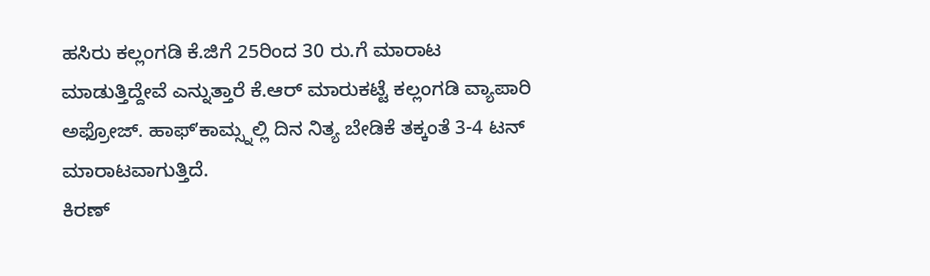ಹಸಿರು ಕಲ್ಲಂಗಡಿ ಕೆ.ಜಿಗೆ 25ರಿಂದ 30 ರು.ಗೆ ಮಾರಾಟ ಮಾಡುತ್ತಿದ್ದೇವೆ ಎನ್ನುತ್ತಾರೆ ಕೆ.ಆರ್ ಮಾರುಕಟ್ಟೆ ಕಲ್ಲಂಗಡಿ ವ್ಯಾಪಾರಿ ಅಫ್ರೋಜ್. ಹಾಫ್ʼಕಾಮ್ಸ್ನಲ್ಲಿ ದಿನ ನಿತ್ಯ ಬೇಡಿಕೆ ತಕ್ಕಂತೆ 3-4 ಟನ್ ಮಾರಾಟವಾಗುತ್ತಿದೆ.
ಕಿರಣ್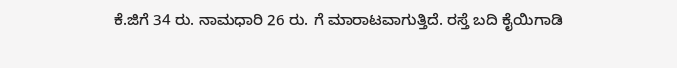ಕೆ.ಜಿಗೆ 34 ರು. ನಾಮಧಾರಿ 26 ರು. ಗೆ ಮಾರಾಟವಾಗುತ್ತಿದೆ. ರಸ್ತೆ ಬದಿ ಕೈಯಿಗಾಡಿ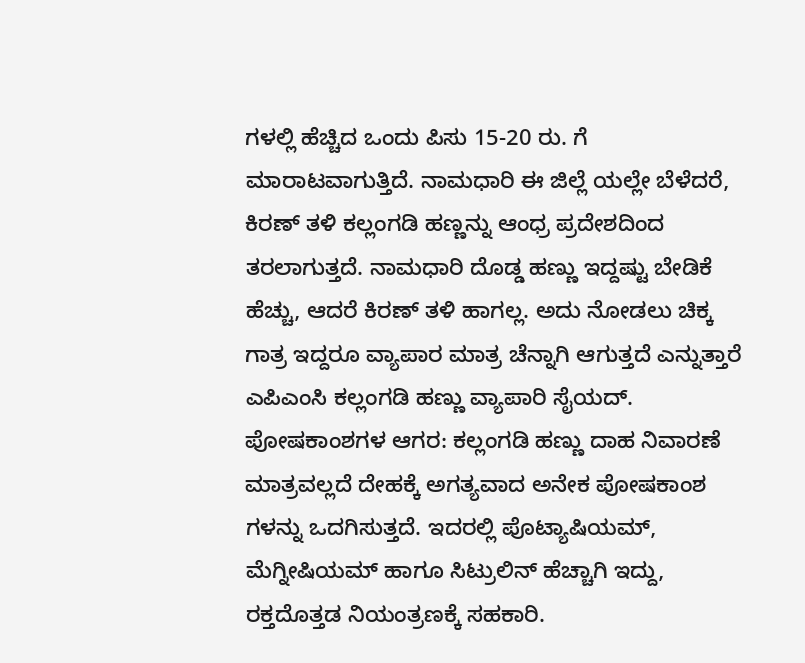ಗಳಲ್ಲಿ ಹೆಚ್ಚಿದ ಒಂದು ಪಿಸು 15-20 ರು. ಗೆ ಮಾರಾಟವಾಗುತ್ತಿದೆ. ನಾಮಧಾರಿ ಈ ಜಿಲ್ಲೆ ಯಲ್ಲೇ ಬೆಳೆದರೆ, ಕಿರಣ್ ತಳಿ ಕಲ್ಲಂಗಡಿ ಹಣ್ಣನ್ನು ಆಂಧ್ರ ಪ್ರದೇಶದಿಂದ ತರಲಾಗುತ್ತದೆ. ನಾಮಧಾರಿ ದೊಡ್ಡ ಹಣ್ಣು ಇದ್ದಷ್ಟು ಬೇಡಿಕೆ ಹೆಚ್ಚು, ಆದರೆ ಕಿರಣ್ ತಳಿ ಹಾಗಲ್ಲ. ಅದು ನೋಡಲು ಚಿಕ್ಕ ಗಾತ್ರ ಇದ್ದರೂ ವ್ಯಾಪಾರ ಮಾತ್ರ ಚೆನ್ನಾಗಿ ಆಗುತ್ತದೆ ಎನ್ನುತ್ತಾರೆ ಎಪಿಎಂಸಿ ಕಲ್ಲಂಗಡಿ ಹಣ್ಣು ವ್ಯಾಪಾರಿ ಸೈಯದ್.
ಪೋಷಕಾಂಶಗಳ ಆಗರ: ಕಲ್ಲಂಗಡಿ ಹಣ್ಣು ದಾಹ ನಿವಾರಣೆ ಮಾತ್ರವಲ್ಲದೆ ದೇಹಕ್ಕೆ ಅಗತ್ಯವಾದ ಅನೇಕ ಪೋಷಕಾಂಶ ಗಳನ್ನು ಒದಗಿಸುತ್ತದೆ. ಇದರಲ್ಲಿ ಪೊಟ್ಯಾಷಿಯಮ್, ಮೆಗ್ನೀಷಿಯಮ್ ಹಾಗೂ ಸಿಟ್ರುಲಿನ್ ಹೆಚ್ಚಾಗಿ ಇದ್ದು, ರಕ್ತದೊತ್ತಡ ನಿಯಂತ್ರಣಕ್ಕೆ ಸಹಕಾರಿ.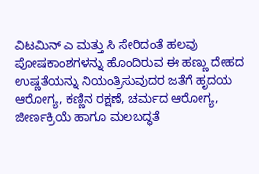ವಿಟಮಿನ್ ಎ ಮತ್ತು ಸಿ ಸೇರಿದಂತೆ ಹಲವು ಪೋಷಕಾಂಶಗಳನ್ನು ಹೊಂದಿರುವ ಈ ಹಣ್ಣು ದೇಹದ ಉಷ್ಣತೆಯನ್ನು ನಿಯಂತ್ರಿಸುವುದರ ಜತೆಗೆ ಹೃದಯ ಆರೋಗ್ಯ, ಕಣ್ಣಿನ ರಕ್ಷಣೆ, ಚರ್ಮದ ಆರೋಗ್ಯ, ಜೀರ್ಣಕ್ರಿಯೆ ಹಾಗೂ ಮಲಬದ್ಧತೆ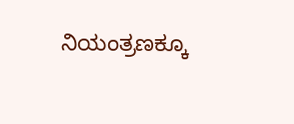ನಿಯಂತ್ರಣಕ್ಕೂ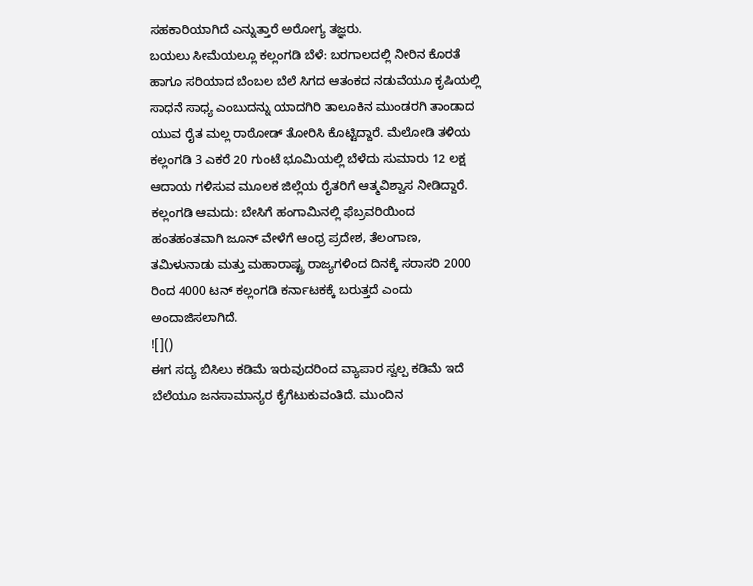ಸಹಕಾರಿಯಾಗಿದೆ ಎನ್ನುತ್ತಾರೆ ಅರೋಗ್ಯ ತಜ್ಞರು.
ಬಯಲು ಸೀಮೆಯಲ್ಲೂ ಕಲ್ಲಂಗಡಿ ಬೆಳೆ: ಬರಗಾಲದಲ್ಲಿ ನೀರಿನ ಕೊರತೆ ಹಾಗೂ ಸರಿಯಾದ ಬೆಂಬಲ ಬೆಲೆ ಸಿಗದ ಆತಂಕದ ನಡುವೆಯೂ ಕೃಷಿಯಲ್ಲಿ ಸಾಧನೆ ಸಾಧ್ಯ ಎಂಬುದನ್ನು ಯಾದಗಿರಿ ತಾಲೂಕಿನ ಮುಂಡರಗಿ ತಾಂಡಾದ ಯುವ ರೈತ ಮಲ್ಲ ರಾಠೋಡ್ ತೋರಿಸಿ ಕೊಟ್ಟಿದ್ದಾರೆ. ಮೆಲೋಡಿ ತಳಿಯ ಕಲ್ಲಂಗಡಿ 3 ಎಕರೆ 20 ಗುಂಟೆ ಭೂಮಿಯಲ್ಲಿ ಬೆಳೆದು ಸುಮಾರು 12 ಲಕ್ಷ ಆದಾಯ ಗಳಿಸುವ ಮೂಲಕ ಜಿಲ್ಲೆಯ ರೈತರಿಗೆ ಆತ್ಮವಿಶ್ವಾಸ ನೀಡಿದ್ದಾರೆ.
ಕಲ್ಲಂಗಡಿ ಆಮದು: ಬೇಸಿಗೆ ಹಂಗಾಮಿನಲ್ಲಿ ಫೆಬ್ರವರಿಯಿಂದ ಹಂತಹಂತವಾಗಿ ಜೂನ್ ವೇಳೆಗೆ ಆಂಧ್ರ ಪ್ರದೇಶ, ತೆಲಂಗಾಣ, ತಮಿಳುನಾಡು ಮತ್ತು ಮಹಾರಾಷ್ಟ್ರ ರಾಜ್ಯಗಳಿಂದ ದಿನಕ್ಕೆ ಸರಾಸರಿ 2000 ರಿಂದ 4000 ಟನ್ ಕಲ್ಲಂಗಡಿ ಕರ್ನಾಟಕಕ್ಕೆ ಬರುತ್ತದೆ ಎಂದು ಅಂದಾಜಿಸಲಾಗಿದೆ.
![]()
ಈಗ ಸದ್ಯ ಬಿಸಿಲು ಕಡಿಮೆ ಇರುವುದರಿಂದ ವ್ಯಾಪಾರ ಸ್ವಲ್ಪ ಕಡಿಮೆ ಇದೆ ಬೆಲೆಯೂ ಜನಸಾಮಾನ್ಯರ ಕೈಗೆಟುಕುವಂತಿದೆ. ಮುಂದಿನ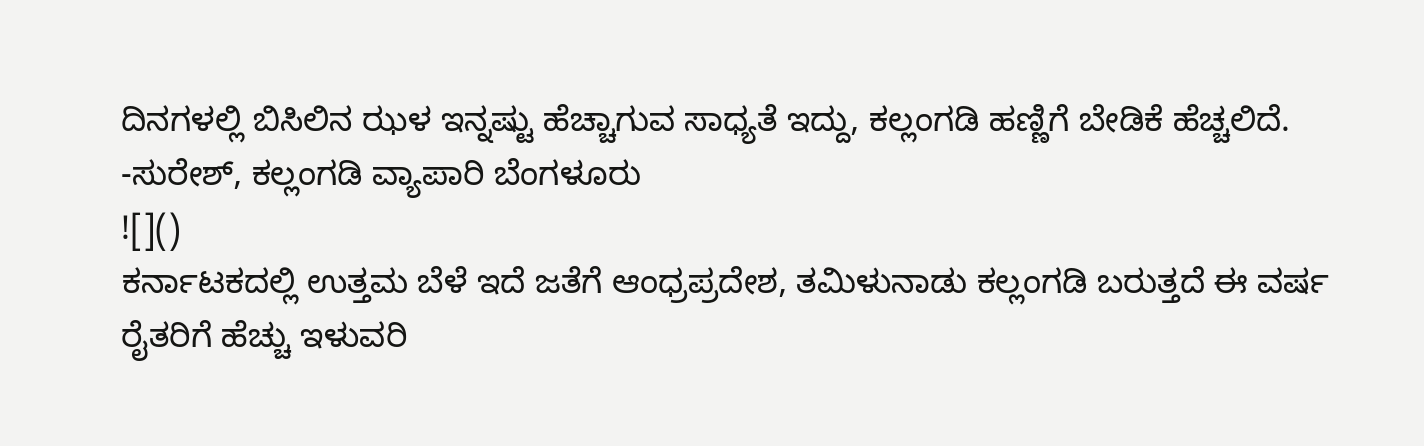ದಿನಗಳಲ್ಲಿ ಬಿಸಿಲಿನ ಝಳ ಇನ್ನಷ್ಟು ಹೆಚ್ಚಾಗುವ ಸಾಧ್ಯತೆ ಇದ್ದು, ಕಲ್ಲಂಗಡಿ ಹಣ್ಣಿಗೆ ಬೇಡಿಕೆ ಹೆಚ್ಚಲಿದೆ.
-ಸುರೇಶ್, ಕಲ್ಲಂಗಡಿ ವ್ಯಾಪಾರಿ ಬೆಂಗಳೂರು
![]()
ಕರ್ನಾಟಕದಲ್ಲಿ ಉತ್ತಮ ಬೆಳೆ ಇದೆ ಜತೆಗೆ ಆಂಧ್ರಪ್ರದೇಶ, ತಮಿಳುನಾಡು ಕಲ್ಲಂಗಡಿ ಬರುತ್ತದೆ ಈ ವರ್ಷ ರೈತರಿಗೆ ಹೆಚ್ಚು ಇಳುವರಿ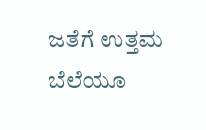ಜತೆಗೆ ಉತ್ತಮ ಬೆಲೆಯೂ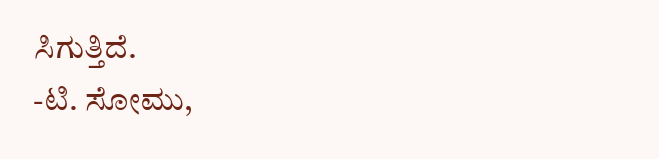ಸಿಗುತ್ತಿದೆ.
-ಟಿ. ಸೋಮು,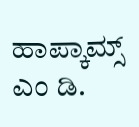ಹಾಪ್ಕಾಮ್ಸ್ ಎಂ ಡಿ.